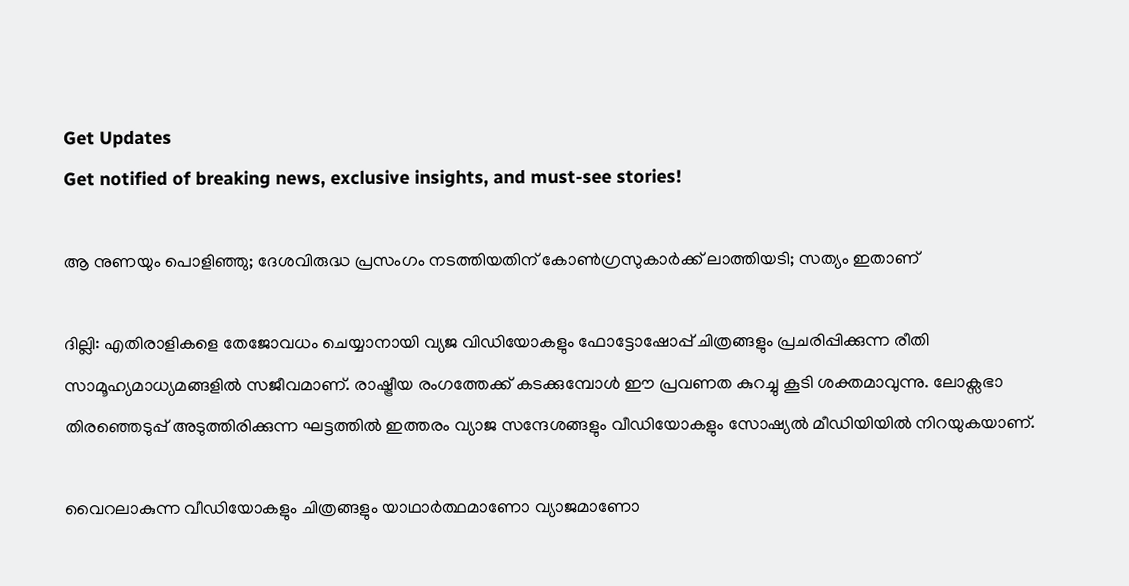Get Updates
Get notified of breaking news, exclusive insights, and must-see stories!

ആ നുണയും പൊളിഞ്ഞു; ദേശവിരുദ്ധ പ്രസംഗം നടത്തിയതിന് കോണ്‍ഗ്രസുകാര്‍ക്ക് ലാത്തിയടി; സത്യം ഇതാണ്

ദില്ലി: എതിരാളികളെ തേജോവധം ചെയ്യാനായി വ്യജ വിഡിയോകളും ഫോട്ടോഷോപ്പ് ചിത്രങ്ങളും പ്രചരിപ്പിക്കുന്ന രീതി സാമൂഹ്യമാധ്യമങ്ങളില്‍ സജീവമാണ്. രാഷ്ട്രീയ രംഗത്തേക്ക് കടക്കുമ്പോള്‍ ഈ പ്രവണത കുറച്ചു കൂടി ശക്തമാവുന്നു. ലോക്സഭാ തിരഞ്ഞെടുപ്പ് അടുത്തിരിക്കുന്ന ഘട്ടത്തില്‍ ഇത്തരം വ്യാജ സന്ദേശങ്ങളും വീഡിയോകളും സോഷ്യല്‍ മീഡിയിയില്‍ നിറയുകയാണ്.

വൈറലാകുന്ന വീഡിയോകളും ചിത്രങ്ങളും യാഥാര്‍ത്ഥമാണോ വ്യാജമാണോ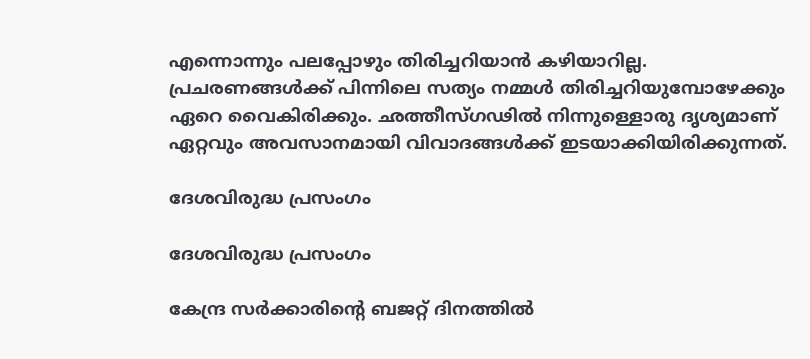എന്നൊന്നും പലപ്പോഴും തിരിച്ചറിയാന്‍ കഴിയാറില്ല. പ്രചരണങ്ങള്‍ക്ക് പിന്നിലെ സത്യം നമ്മള്‍ തിരിച്ചറിയുമ്പോഴേക്കും ഏറെ വൈകിരിക്കും. ഛത്തീസ്ഗഢില്‍ നിന്നുള്ളൊരു ദൃശ്യമാണ് ഏറ്റവും അവസാനമായി വിവാദങ്ങള്‍ക്ക് ഇടയാക്കിയിരിക്കുന്നത്.

ദേശവിരുദ്ധ പ്രസംഗം

ദേശവിരുദ്ധ പ്രസംഗം

കേന്ദ്ര സര്‍ക്കാരിന്‍റെ ബജറ്റ് ദിനത്തില്‍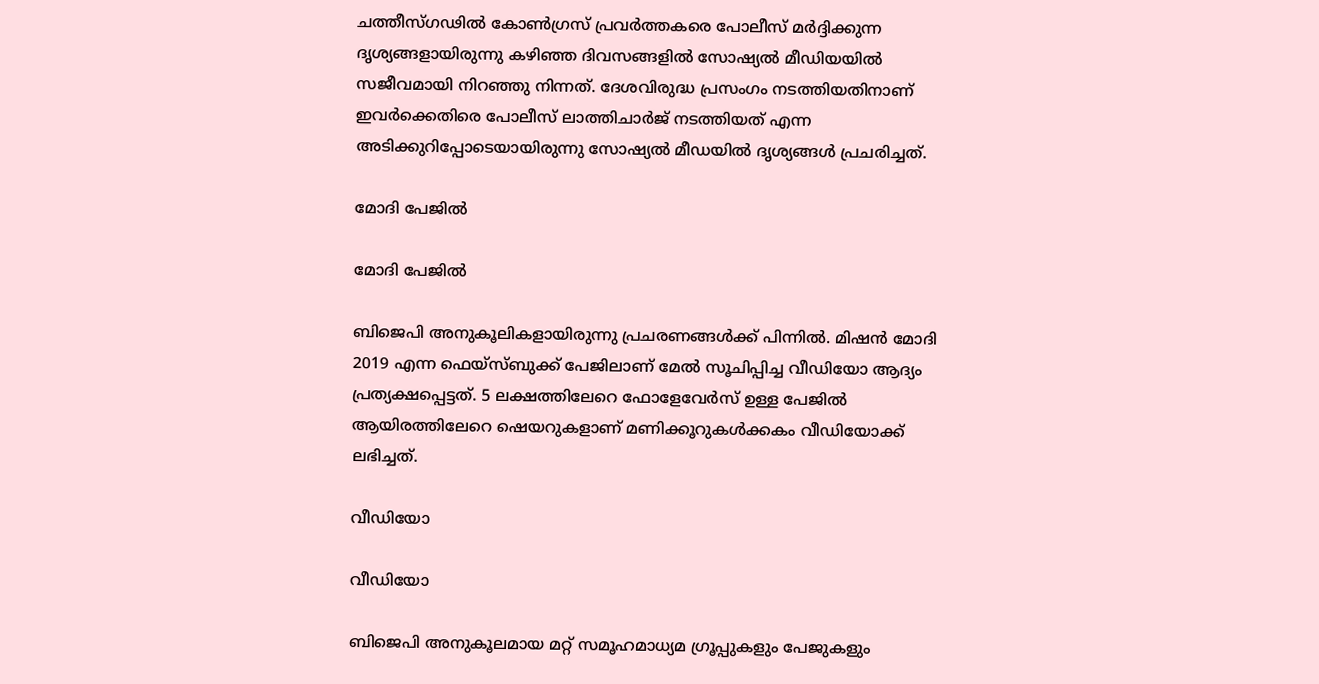ചത്തീസ്ഗഢില്‍ കോണ്‍ഗ്രസ് പ്രവര്‍ത്തകരെ പോലീസ് മര്‍ദ്ദിക്കുന്ന ദൃശ്യങ്ങളായിരുന്നു കഴിഞ്ഞ ദിവസങ്ങളില്‍ സോഷ്യല്‍ മീഡിയയില്‍ സജീവമായി നിറഞ്ഞു നിന്നത്. ദേശവിരുദ്ധ പ്രസംഗം നടത്തിയതിനാണ് ഇവര്‍ക്കെതിരെ പോലീസ് ലാത്തിചാര്‍ജ് നടത്തിയത് എന്ന അടിക്കുറിപ്പോടെയായിരുന്നു സോഷ്യല്‍ മീഡയില്‍ ദൃശ്യങ്ങള്‍ പ്രചരിച്ചത്.

മോദി പേജില്‍

മോദി പേജില്‍

ബിജെപി അനുകൂലികളായിരുന്നു പ്രചരണങ്ങള്‍ക്ക് പിന്നില്‍. മിഷന്‍ മോദി 2019 എന്ന ഫെയ്സ്ബുക്ക് പേജിലാണ് മേല്‍ സൂചിപ്പിച്ച വീഡിയോ ആദ്യം പ്രത്യക്ഷപ്പെട്ടത്. 5 ലക്ഷത്തിലേറെ ഫോളേവേര്‍സ് ഉള്ള പേജില്‍ ആയിരത്തിലേറെ ഷെയറുകളാണ് മണിക്കൂറുകള്‍ക്കകം വീഡിയോക്ക് ലഭിച്ചത്.

വീഡിയോ

വീഡിയോ

ബിജെപി അനുകൂലമായ മറ്റ് സമൂഹമാധ്യമ ഗ്രൂപ്പുകളും പേജുകളും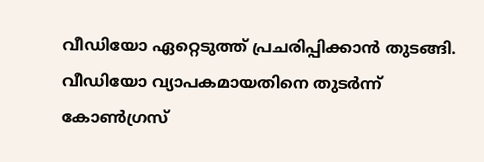വീഡിയോ ഏറ്റെടുത്ത് പ്രചരിപ്പിക്കാന്‍ തുടങ്ങി. വീഡിയോ വ്യാപകമായതിനെ തുടര്‍ന്ന് കോണ്‍ഗ്രസ്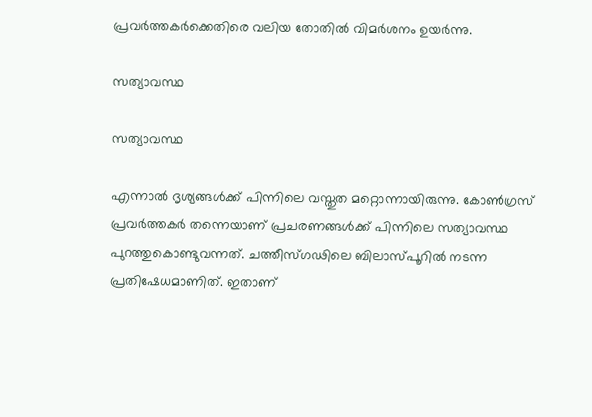പ്രവര്‍ത്തകര്‍ക്കെതിരെ വലിയ തോതില്‍ വിമര്‍ശനം ഉയര്‍ന്നു.

സത്യാവസ്ഥ

സത്യാവസ്ഥ

എന്നാല്‍ ദൃശ്യങ്ങള്‍ക്ക് പിന്നിലെ വസ്തുത മറ്റൊന്നായിരുന്നു. കോണ്‍ഗ്രസ് പ്രവര്‍ത്തകര്‍ തന്നെയാണ് പ്രചരണങ്ങള്‍ക്ക് പിന്നിലെ സത്യാവസ്ഥ പുറത്തുകൊണ്ടുവന്നത്. ചത്തീസ്ഗഢിലെ ബിലാസ്പൂറില്‍ നടന്ന പ്രതിഷേധമാണിത്. ഇതാണ്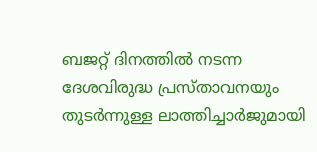ബജറ്റ് ദിനത്തില്‍ നടന്ന ദേശവിരുദ്ധ പ്രസ്താവനയും തുടര്‍ന്നുള്ള ലാത്തിച്ചാര്‍ജുമായി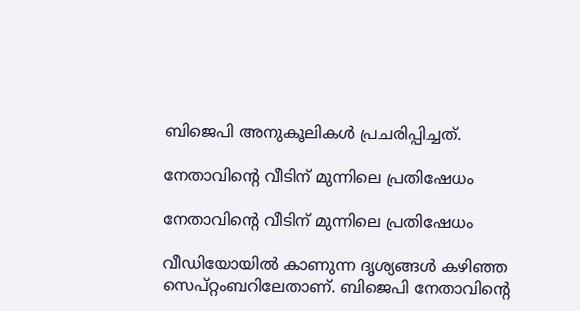ബിജെപി അനുകൂലികള്‍ പ്രചരിപ്പിച്ചത്.

നേതാവിന്‍റെ വീടിന് മുന്നിലെ പ്രതിഷേധം

നേതാവിന്‍റെ വീടിന് മുന്നിലെ പ്രതിഷേധം

വീഡിയോയില്‍ കാണുന്ന ദൃശ്യങ്ങള്‍ കഴിഞ്ഞ സെപ്റ്റംബറിലേതാണ്. ബിജെപി നേതാവിന്‍റെ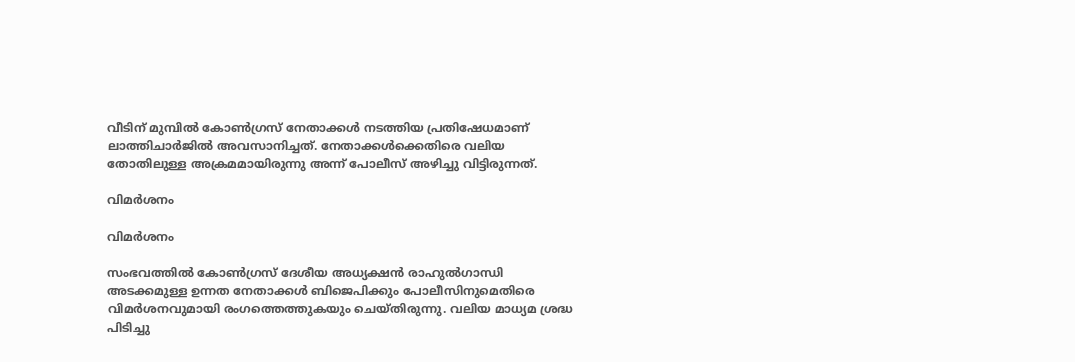വീടിന് മുമ്പില്‍ കോണ്‍ഗ്രസ് നേതാക്കള്‍ നടത്തിയ പ്രതിഷേധമാണ് ലാത്തിചാര്‍ജില്‍ അവസാനിച്ചത്. നേതാക്കള്‍ക്കെതിരെ വലിയ തോതിലുള്ള അക്രമമായിരുന്നു അന്ന് പോലീസ് അഴിച്ചു വിട്ടിരുന്നത്.

വിമര്‍ശനം

വിമര്‍ശനം

സംഭവത്തില്‍ കോണ്‍ഗ്രസ് ദേശീയ അധ്യക്ഷന്‍ രാഹുല്‍ഗാന്ധി അടക്കമുള്ള ഉന്നത നേതാക്കള്‍ ബിജെപിക്കും പോലീസിനുമെതിരെ വിമര്‍ശനവുമായി രംഗത്തെത്തുകയും ചെയ്തിരുന്നു. വലിയ മാധ്യമ ശ്രദ്ധ പിടിച്ചു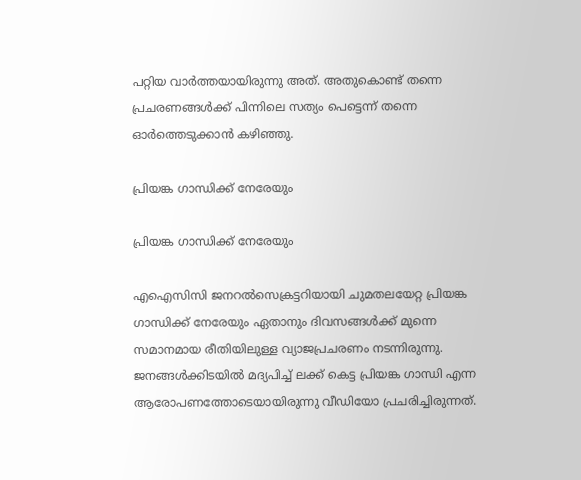പറ്റിയ വാര്‍ത്തയായിരുന്നു അത്. അതുകൊണ്ട് തന്നെ പ്രചരണങ്ങള്‍ക്ക് പിന്നിലെ സത്യം പെട്ടെന്ന് തന്നെ ഓര്‍ത്തെടുക്കാന്‍ കഴിഞ്ഞു.

പ്രിയങ്ക ഗാന്ധിക്ക് നേരേയും

പ്രിയങ്ക ഗാന്ധിക്ക് നേരേയും

എഐസിസി ജനറല്‍സെക്രട്ടറിയായി ചുമതലയേറ്റ പ്രിയങ്ക ഗാന്ധിക്ക് നേരേയും ഏതാനും ദിവസങ്ങള്‍ക്ക് മുന്നെ സമാനമായ രീതിയിലുള്ള വ്യാജപ്രചരണം നടന്നിരുന്നു. ജനങ്ങള്‍ക്കിടയില്‍‌ മദ്യപിച്ച് ലക്ക് കെട്ട പ്രിയങ്ക ഗാന്ധി എന്ന ആരോപണത്തോടെയായിരുന്നു വീഡിയോ പ്രചരിച്ചിരുന്നത്.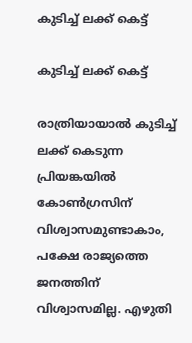കുടിച്ച് ലക്ക് കെട്ട്

കുടിച്ച് ലക്ക് കെട്ട്

രാത്രിയായാല്‍ കുടിച്ച് ലക്ക് കെടുന്ന പ്രിയങ്കയില്‍ കോണ്‍ഗ്രസിന് വിശ്വാസമുണ്ടാകാം, പക്ഷേ രാജ്യത്തെ ജനത്തിന് വിശ്വാസമില്ല. എഴുതി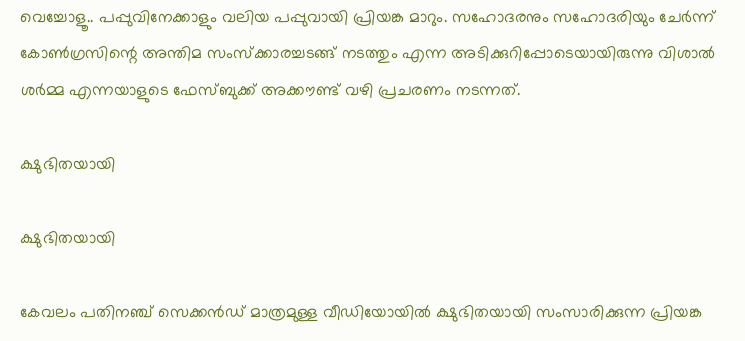വെച്ചോളൂ.. പപ്പുവിനേക്കാളും വലിയ പപ്പുവായി പ്രിയങ്ക മാറും. സഹോദരനും സഹോദരിയും ചേര്‍ന്ന് കോണ്‍ഗ്രസിന്റെ അന്തിമ സംസ്‌ക്കാരച്ചടങ്ങ് നടത്തും എന്ന അടിക്കുറിപ്പോടെയായിരുന്നു വിശാല്‍ ശര്‍മ്മ എന്നയാളുടെ ഫേസ്ബുക്ക് അക്കൗണ്ട് വഴി പ്രചരണം നടന്നത്.

ക്ഷുഭിതയായി

ക്ഷുഭിതയായി

കേവലം പതിനഞ്ച് സെക്കന്‍ഡ് മാത്രമുള്ള വീഡിയോയില്‍ ക്ഷുഭിതയായി സംസാരിക്കുന്ന പ്രിയങ്ക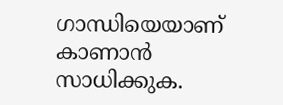ഗാന്ധിയെയാണ് കാണാന്‍ സാധിക്കുക.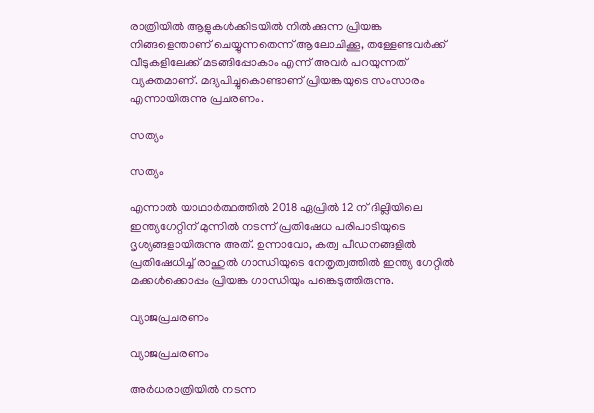രാത്രിയില്‍ ആളുകള്‍ക്കിടയില്‍ നില്‍ക്കുന്ന പ്രിയങ്ക നിങ്ങളെന്താണ് ചെയ്യുന്നതെന്ന് ആലോചിക്കൂ, തള്ളേണ്ടവര്‍ക്ക് വീടുകളിലേക്ക് മടങ്ങിപ്പോകാം എന്ന് അവര്‍ പറയുന്നത് വ്യക്തമാണ്. മദ്യപിച്ചുകൊണ്ടാണ് പ്രിയങ്കയുടെ സംസാരം എന്നായിരുന്നു പ്രചരണം.

സത്യം

സത്യം

എന്നാല്‍ യാഥാര്‍ത്ഥത്തില്‍ 2018 ഏപ്രില്‍ 12 ന് ദില്ലിയിലെ ഇന്ത്യഗേറ്റിന് മുന്നില്‍ നടന്ന് പ്രതിഷേധ പരിപാടിയുടെ ദൃശ്യങ്ങളായിരുന്നു അത്. ഉന്നാവോ, കത്വ പീഡനങ്ങളില്‍ പ്രതിഷേധിച്ച് രാഹുല്‍ ഗാന്ധിയുടെ നേതൃത്വത്തില്‍ ഇന്ത്യ ഗേറ്റില്‍ മക്കള്‍ക്കൊപ്പം പ്രിയങ്ക ഗാന്ധിയും പങ്കെടുത്തിരുന്നു.

വ്യാജപ്രചരണം

വ്യാജപ്രചരണം

അര്‍ധരാത്രിയില്‍ നടന്ന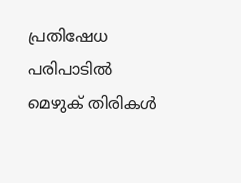പ്രതിഷേധ പരിപാടില്‍ മെഴുക് തിരികള്‍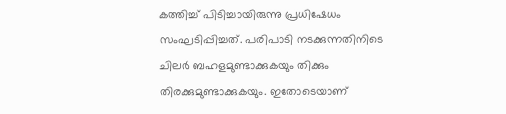കത്തിച്ച് പിടിച്ചായിരുന്നു പ്രധിഷേധം സംഘടിപ്പിച്ചത്. പരിപാടി നടക്കുന്നതിനിടെ ചിലര്‍ ബഹളമുണ്ടാക്കുകയും തിക്കും തിരക്കുമുണ്ടാക്കുകയും. ഇതോടെയാണ്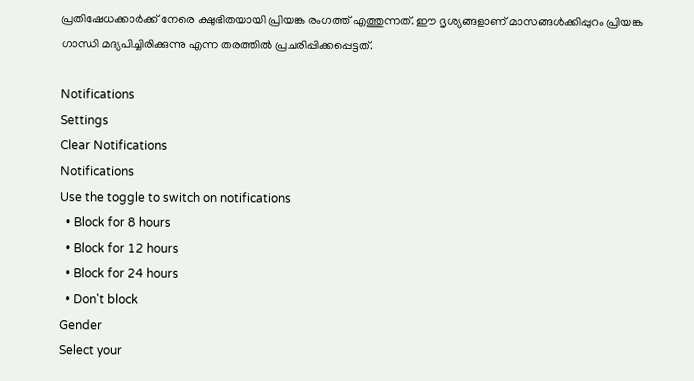പ്രതിഷേധക്കാര്‍ക്ക് നേരെ ക്ഷുഭിതയായി പ്രിയങ്ക രംഗത്ത് എത്തുന്നത്. ഈ ദൃശ്യങ്ങളാണ് മാസങ്ങള്‍ക്കിപ്പുറം പ്രിയങ്ക ഗാന്ധി മദ്യപിച്ചിരിക്കുന്നു എന്ന തരത്തില്‍ പ്രചരിപ്പിക്കപ്പെട്ടത്.

Notifications
Settings
Clear Notifications
Notifications
Use the toggle to switch on notifications
  • Block for 8 hours
  • Block for 12 hours
  • Block for 24 hours
  • Don't block
Gender
Select your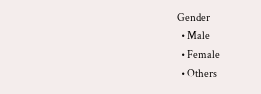Gender
  • Male
  • Female
  • Others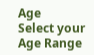Age
Select your Age Range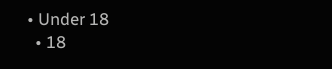• Under 18
  • 18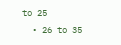to 25
  • 26 to 35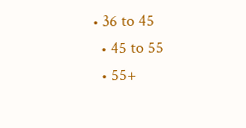• 36 to 45
  • 45 to 55
  • 55+